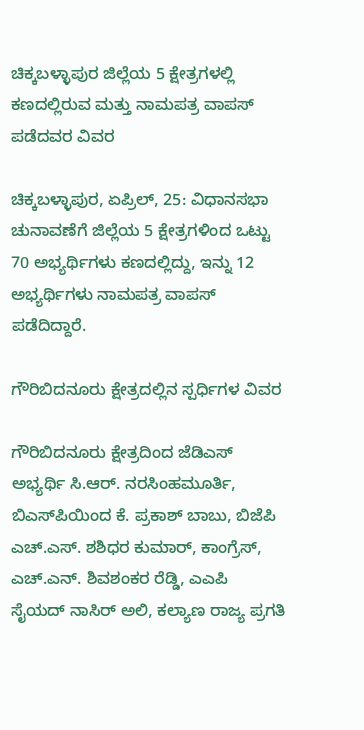ಚಿಕ್ಕಬಳ್ಳಾಪುರ ಜಿಲ್ಲೆಯ 5 ಕ್ಷೇತ್ರಗಳಲ್ಲಿ ಕಣದಲ್ಲಿರುವ ಮತ್ತು ನಾಮಪತ್ರ ವಾಪಸ್ ಪಡೆದವರ ವಿವರ

ಚಿಕ್ಕಬಳ್ಳಾಪುರ, ಏಪ್ರಿಲ್‌, 25: ವಿಧಾನಸಭಾ ಚುನಾವಣೆಗೆ ಜಿಲ್ಲೆಯ 5 ಕ್ಷೇತ್ರಗಳಿಂದ ಒಟ್ಟು 70 ಅಭ್ಯರ್ಥಿಗಳು ಕಣದಲ್ಲಿದ್ದು, ಇನ್ನು 12 ಅಭ್ಯರ್ಥಿಗಳು ನಾಮಪತ್ರ ವಾಪಸ್ ಪಡೆದಿದ್ದಾರೆ.

ಗೌರಿಬಿದನೂರು ಕ್ಷೇತ್ರದಲ್ಲಿನ ಸ್ಪರ್ಧಿಗಳ ವಿವರ

ಗೌರಿಬಿದನೂರು ಕ್ಷೇತ್ರದಿಂದ ಜೆಡಿಎಸ್ ಅಭ್ಯರ್ಥಿ ಸಿ.ಆರ್. ನರಸಿಂಹಮೂರ್ತಿ, ಬಿಎಸ್‌ಪಿಯಿಂದ ಕೆ. ಪ್ರಕಾಶ್ ಬಾಬು, ಬಿಜೆಪಿ ಎಚ್.ಎಸ್. ಶಶಿಧರ ಕುಮಾರ್, ಕಾಂಗ್ರೆಸ್, ಎಚ್.ಎನ್. ಶಿವಶಂಕರ ರೆಡ್ಡಿ, ಎಎಪಿ ಸೈಯದ್‌ ನಾಸಿರ್ ಅಲಿ, ಕಲ್ಯಾಣ ರಾಜ್ಯ ಪ್ರಗತಿ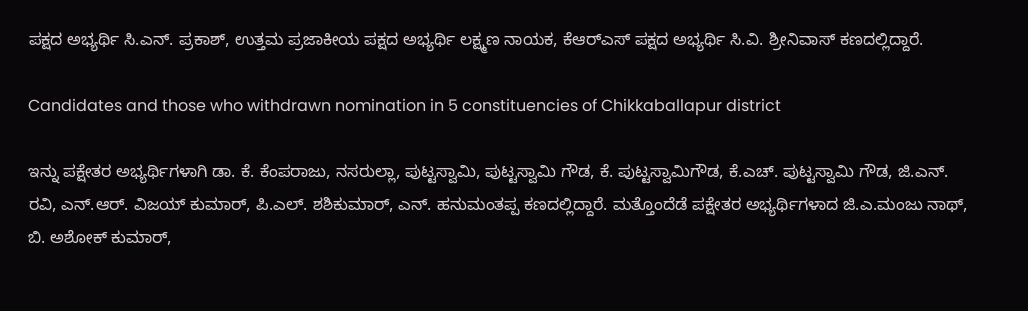ಪಕ್ಷದ ಅಭ್ಯರ್ಥಿ ಸಿ.ಎನ್. ಪ್ರಕಾಶ್, ಉತ್ತಮ ಪ್ರಜಾಕೀಯ ಪಕ್ಷದ ಅಭ್ಯರ್ಥಿ ಲಕ್ಷ್ಮಣ ನಾಯಕ, ಕೆಆರ್‌ಎಸ್ ಪಕ್ಷದ ಅಭ್ಯರ್ಥಿ ಸಿ.ವಿ. ಶ್ರೀನಿವಾಸ್‌ ಕಣದಲ್ಲಿದ್ದಾರೆ.

Candidates and those who withdrawn nomination in 5 constituencies of Chikkaballapur district

ಇನ್ನು ಪಕ್ಷೇತರ ಅಭ್ಯರ್ಥಿಗಳಾಗಿ ಡಾ. ಕೆ. ಕೆಂಪರಾಜು, ನಸರುಲ್ಲಾ, ಪುಟ್ಟಸ್ವಾಮಿ, ಪುಟ್ಟಸ್ವಾಮಿ ಗೌಡ, ಕೆ. ಪುಟ್ಟಸ್ವಾಮಿಗೌಡ, ಕೆ.ಎಚ್‌. ಪುಟ್ಟಸ್ವಾಮಿ ಗೌಡ, ಜಿ.ಎನ್. ರವಿ, ಎನ್.ಆರ್. ವಿಜಯ್ ಕುಮಾರ್, ಪಿ.ಎಲ್. ಶಶಿಕುಮಾರ್, ಎನ್. ಹನುಮಂತಪ್ಪ ಕಣದಲ್ಲಿದ್ದಾರೆ. ಮತ್ತೊಂದೆಡೆ ಪಕ್ಷೇತರ ಅಭ್ಯರ್ಥಿಗಳಾದ ಜಿ.ಎ.ಮಂಜು ನಾಥ್, ಬಿ. ಅಶೋಕ್ ಕುಮಾರ್,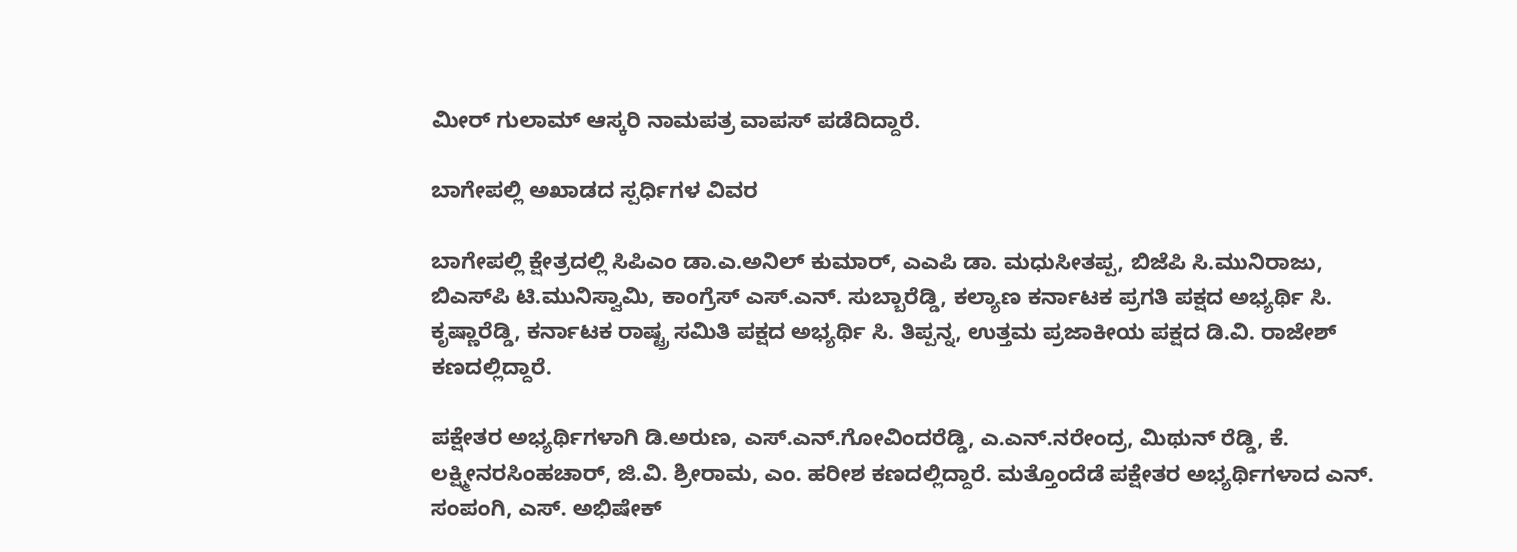ಮೀರ್ ಗುಲಾಮ್ ಆಸ್ಕರಿ ನಾಮಪತ್ರ ವಾಪಸ್ ಪಡೆದಿದ್ದಾರೆ.

ಬಾಗೇಪಲ್ಲಿ ಅಖಾಡದ ಸ್ಪರ್ಧಿಗಳ ವಿವರ

ಬಾಗೇಪಲ್ಲಿ ಕ್ಷೇತ್ರದಲ್ಲಿ ಸಿಪಿಎಂ ಡಾ.ಎ.ಅನಿಲ್ ಕುಮಾರ್, ಎಎಪಿ ಡಾ. ಮಧುಸೀತಪ್ಪ, ಬಿಜೆಪಿ ಸಿ.ಮುನಿರಾಜು, ಬಿಎಸ್‌ಪಿ ಟಿ.ಮುನಿಸ್ವಾಮಿ, ಕಾಂಗ್ರೆಸ್ ಎಸ್.ಎನ್‌. ಸುಬ್ಬಾರೆಡ್ಡಿ, ಕಲ್ಯಾಣ ಕರ್ನಾಟಕ ಪ್ರಗತಿ ಪಕ್ಷದ ಅಭ್ಯರ್ಥಿ ಸಿ. ಕೃಷ್ಣಾರೆಡ್ಡಿ, ಕರ್ನಾಟಕ ರಾಷ್ಟ್ರ ಸಮಿತಿ ಪಕ್ಷದ ಅಭ್ಯರ್ಥಿ ಸಿ. ತಿಪ್ಪನ್ನ, ಉತ್ತಮ ಪ್ರಜಾಕೀಯ ಪಕ್ಷದ ಡಿ.ವಿ. ರಾಜೇಶ್ ಕಣದಲ್ಲಿದ್ದಾರೆ.

ಪಕ್ಷೇತರ ಅಭ್ಯರ್ಥಿಗಳಾಗಿ ಡಿ.ಅರುಣ, ಎಸ್.ಎನ್.ಗೋವಿಂದರೆಡ್ಡಿ, ಎ.ಎನ್.ನರೇಂದ್ರ, ಮಿಥುನ್ ರೆಡ್ಡಿ, ಕೆ. ಲಕ್ಷ್ಮೀನರಸಿಂಹಚಾರ್, ಜಿ.ವಿ. ಶ್ರೀರಾಮ, ಎಂ. ಹರೀಶ ಕಣದಲ್ಲಿದ್ದಾರೆ. ಮತ್ತೊಂದೆಡೆ ಪಕ್ಷೇತರ ಅಭ್ಯರ್ಥಿಗಳಾದ ಎನ್. ಸಂಪಂಗಿ, ಎಸ್. ಅಭಿಷೇಕ್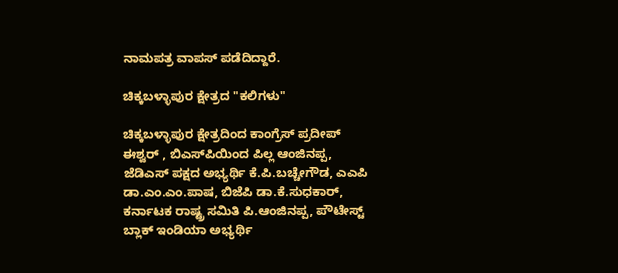ನಾಮಪತ್ರ ವಾಪಸ್ ಪಡೆದಿದ್ದಾರೆ.

ಚಿಕ್ಕಬಳ್ಳಾಪುರ ಕ್ಷೇತ್ರದ "ಕಲಿಗಳು"

ಚಿಕ್ಕಬಳ್ಳಾಪುರ ಕ್ಷೇತ್ರದಿಂದ ಕಾಂಗ್ರೆಸ್ ಪ್ರದೀಪ್ ಈಶ್ವರ್ , ಬಿಎಸ್‌ಪಿಯಿಂದ ಪಿಲ್ಲ ಆಂಜಿನಪ್ಪ, ಜೆಡಿಎಸ್ ಪಕ್ಷದ ಅಭ್ಯರ್ಥಿ ಕೆ.ಪಿ.ಬಚ್ಚೇಗೌಡ, ಎಎಪಿ ಡಾ.ಎಂ.ಎಂ.ಪಾಷ, ಬಿಜೆಪಿ ಡಾ.ಕೆ.ಸುಧಕಾರ್, ಕರ್ನಾಟಕ ರಾಷ್ಟ್ರ ಸಮಿತಿ ಪಿ.ಆಂಜಿನಪ್ಪ, ಪೌಟೇಸ್ಟ್ ಬ್ಲಾಕ್ ಇಂಡಿಯಾ ಅಭ್ಯರ್ಥಿ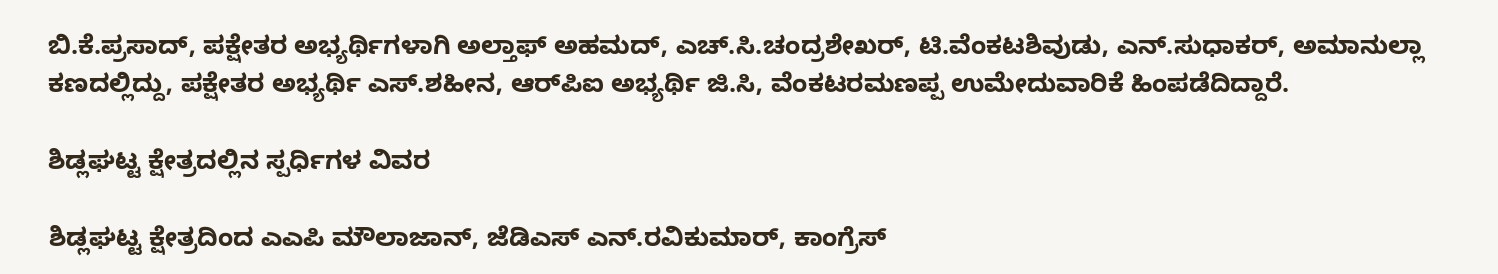ಬಿ.ಕೆ.ಪ್ರಸಾದ್, ಪಕ್ಷೇತರ ಅಭ್ಯರ್ಥಿಗಳಾಗಿ ಅಲ್ತಾಫ್ ಅಹಮದ್, ಎಚ್.ಸಿ.ಚಂದ್ರಶೇಖರ್, ಟಿ.ವೆಂಕಟಶಿವುಡು, ಎನ್.ಸುಧಾಕರ್, ಅಮಾನುಲ್ಲಾ ಕಣದಲ್ಲಿದ್ದು, ಪಕ್ಷೇತರ ಅಭ್ಯರ್ಥಿ ಎಸ್.ಶಹೀನ, ಆರ್‌ಪಿಐ ಅಭ್ಯರ್ಥಿ ಜಿ.ಸಿ, ವೆಂಕಟರಮಣಪ್ಪ ಉಮೇದುವಾರಿಕೆ ಹಿಂಪಡೆದಿದ್ದಾರೆ.

ಶಿಡ್ಲಘಟ್ಟ ಕ್ಷೇತ್ರದಲ್ಲಿನ ಸ್ಪರ್ಧಿಗಳ ವಿವರ

ಶಿಡ್ಲಘಟ್ಟ ಕ್ಷೇತ್ರದಿಂದ ಎಎಪಿ ಮೌಲಾಜಾನ್, ಜೆಡಿಎಸ್ ಎನ್.ರವಿಕುಮಾರ್, ಕಾಂಗ್ರೆಸ್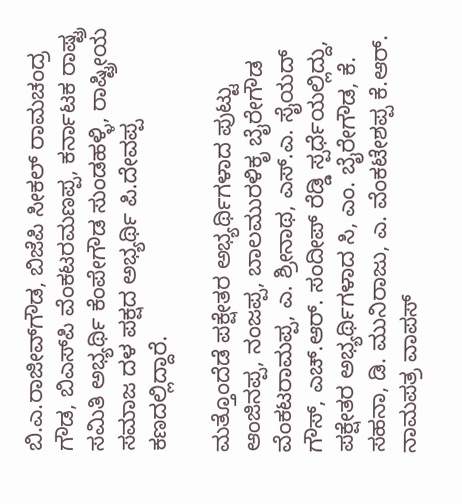ಬಿ.ಎ.ರಾಜೀವ್‌ಗೌಡ, ಬಿಜೆಪಿ ಸೀಕಲ್ ರಾಮಚಂದ್ರ ಗೌಡ, ಬಿಎಸ್‌ಪಿ ವೆಂಕಟರಮಣಪ್ಪ, ಕರ್ನಾಟಕ ರಾಷ್ಟ್ರ ಸಮಿತಿ ಅಭ್ಯರ್ಥಿ ಕೆಂಪೇಗೌಡ ಸುಂಡಹಳ್ಳಿ, ರಾಷ್ಟ್ರೀಯ ಸಮಾಜ ದಳ ಪಕ್ಷದ ಅಭ್ಯರ್ಥಿ ಪಿ.ದೇವಪ್ಪ ಕಣದಲ್ಲಿದ್ದಾರೆ.

ಮತ್ತೊಂದೆಡೆ ಪಕ್ಷೇತರ ಅಭ್ಯರ್ಥಿಗಳಾದ ಪುಟ್ಟು ಆಂಜಿನಪ್ಪ, ನಂಜಪ್ಪ, ಬಾಲಮುರಳಿಕೃ ಬೈರೇಗೌಡ ವೆಂಕಟರಾಮಪ್ಪ, ಎ. ಶ್ರೀನಾಥ, ಎಸ್.ಎ. ಸೈಯದ್ ಗೌಸ್, ಎಚ್‌.ಆರ್. ಸಂದೀಪ್‌ ರೆಡ್ಡಿ ಸ್ಪರ್ಧೆಯಲ್ಲಿದ್ದು, ಪಕ್ಷೇತರ ಅಭ್ಯರ್ಥಿಗಳಾದ ಸಿ, ಎಂ. ಬೈರೇಗೌಡ, ಕೆ. ಸಹನಾ, ಡಿ. ಮುನಿರಾಜು, ಎ. ವೆಂಕಟೇಶಪ್ಪ ಕೆ.ಆರ್. ನಾಮಪತ್ರ ವಾಪಸ್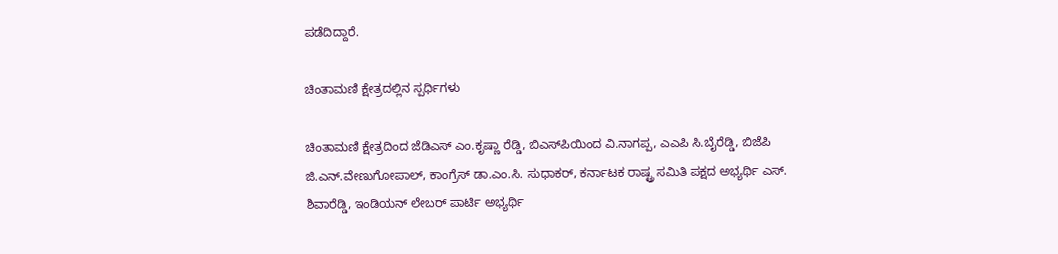ಪಡೆದಿದ್ದಾರೆ.

ಚಿಂತಾಮಣಿ ಕ್ಷೇತ್ರದಲ್ಲಿನ ಸ್ಪರ್ಧಿಗಳು

ಚಿಂತಾಮಣಿ ಕ್ಷೇತ್ರದಿಂದ ಜೆಡಿಎಸ್ ಎಂ.ಕೃಷ್ಣಾ ರೆಡ್ಡಿ, ಬಿಎಸ್‌ಪಿಯಿಂದ ವಿ.ನಾಗಪ್ಪ, ಎಎಪಿ ಸಿ.ಬೈರೆಡ್ಡಿ, ಬಿಜೆಪಿ ಜಿ.ಎನ್‌.ವೇಣುಗೋಪಾಲ್, ಕಾಂಗ್ರೆಸ್ ಡಾ.ಎಂ.ಸಿ. ಸುಧಾಕರ್, ಕರ್ನಾಟಕ ರಾಷ್ಟ್ರ ಸಮಿತಿ ಪಕ್ಷದ ಅಭ್ಯರ್ಥಿ ಎಸ್. ಶಿವಾರೆಡ್ಡಿ, ಇಂಡಿಯನ್ ಲೇಬರ್ ಪಾರ್ಟಿ ಅಭ್ಯರ್ಥಿ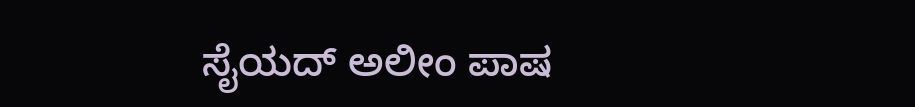ಸೈಯದ್‌ ಅಲೀಂ ಪಾಷ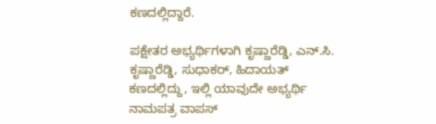ಕಣದಲ್ಲಿದ್ದಾರೆ.

ಪಕ್ಷೇತರ ಅಭ್ಯರ್ಥಿಗಳಾಗಿ ಕೃಷ್ಣಾರೆಡ್ಡಿ, ಎನ್.ಸಿ. ಕೃಷ್ಣಾರೆಡ್ಡಿ, ಸುಧಾಕರ್, ಹಿದಾಯತ್ ಕಣದಲ್ಲಿದ್ದು, ಇಲ್ಲಿ ಯಾವುದೇ ಅಭ್ಯರ್ಥಿ ನಾಮಪತ್ರ ವಾಪಸ್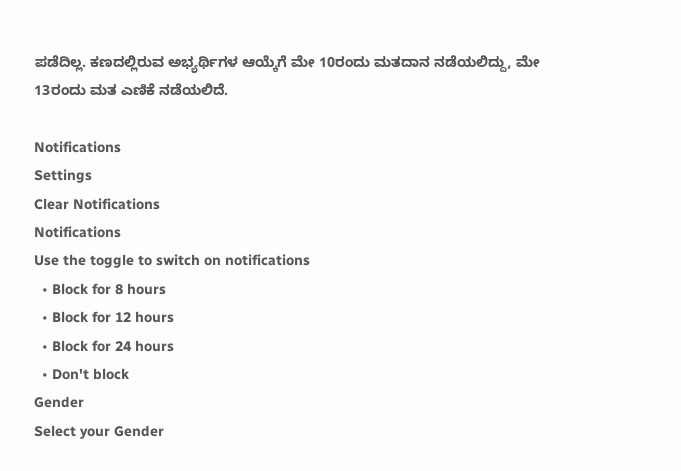ಪಡೆದಿಲ್ಲ. ಕಣದಲ್ಲಿರುವ ಅಭ್ಯರ್ಥಿಗಳ ಆಯ್ಕೆಗೆ ಮೇ 10ರಂದು ಮತದಾನ ನಡೆಯಲಿದ್ದು, ಮೇ 13ರಂದು ಮತ ಎಣಿಕೆ ನಡೆಯಲಿದೆ.

Notifications
Settings
Clear Notifications
Notifications
Use the toggle to switch on notifications
  • Block for 8 hours
  • Block for 12 hours
  • Block for 24 hours
  • Don't block
Gender
Select your Gender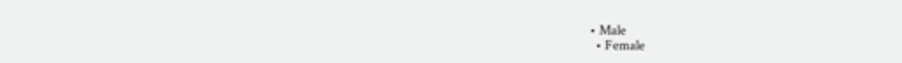• Male
  • Female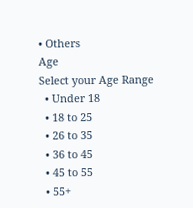• Others
Age
Select your Age Range
  • Under 18
  • 18 to 25
  • 26 to 35
  • 36 to 45
  • 45 to 55
  • 55+